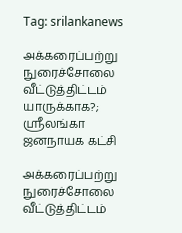Tag: srilankanews

அக்கரைப்பற்று நுரைச்சோலை வீட்டுத்திட்டம் யாருக்காக?; ஸ்ரீலங்கா ஜனநாயக கட்சி

அக்கரைப்பற்று நுரைச்சோலை வீட்டுத்திட்டம்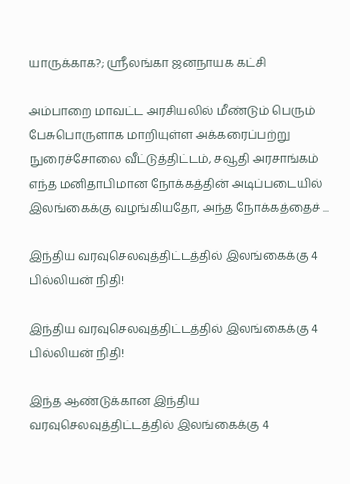யாருக்காக?; ஸ்ரீலங்கா ஜனநாயக கட்சி

அம்பாறை மாவட்ட அரசியலில் மீண்டும் பெரும் பேசுபொருளாக மாறியுள்ள அக்கரைப்பற்று நுரைச்சோலை வீட்டுத்திட்டம், சவூதி அரசாங்கம் எந்த மனிதாபிமான நோக்கத்தின் அடிப்படையில் இலங்கைக்கு வழங்கியதோ, அந்த நோக்கத்தைச் ...

இந்திய வரவுசெலவுத்திட்டத்தில் இலங்கைக்கு 4 பில்லியன் நிதி!

இந்திய வரவுசெலவுத்திட்டத்தில் இலங்கைக்கு 4 பில்லியன் நிதி!

இந்த ஆண்டுக்கான இந்திய வரவுசெலவுத்திட்டத்தில் இலங்கைக்கு 4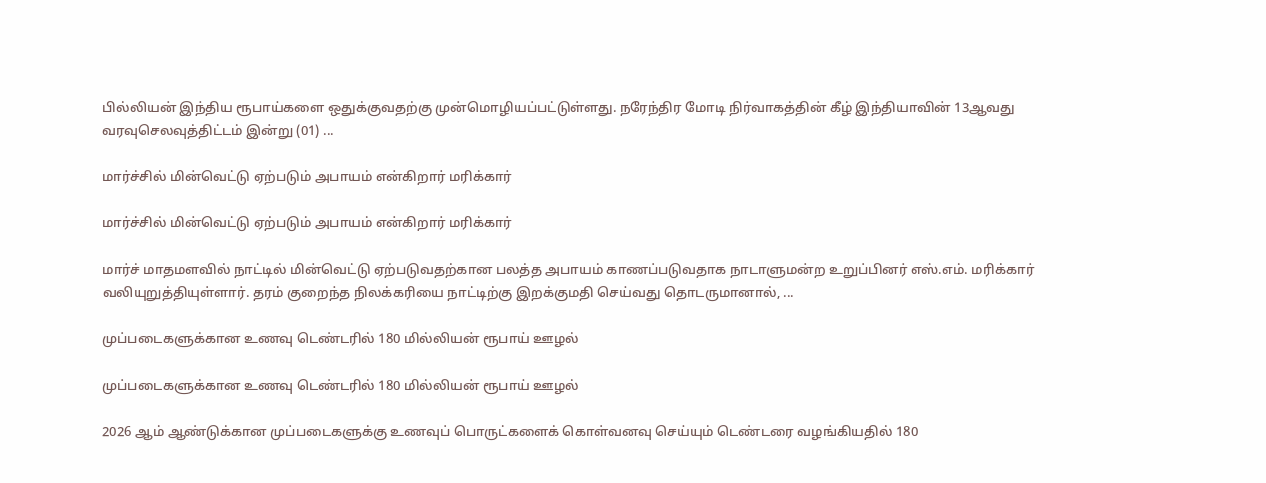பில்லியன் இந்திய ரூபாய்களை ஒதுக்குவதற்கு முன்மொழியப்பட்டுள்ளது. நரேந்திர மோடி நிர்வாகத்தின் கீழ் இந்தியாவின் 13ஆவது வரவுசெலவுத்திட்டம் இன்று (01) ...

மார்ச்சில் மின்வெட்டு ஏற்படும் அபாயம் என்கிறார் மரிக்கார்

மார்ச்சில் மின்வெட்டு ஏற்படும் அபாயம் என்கிறார் மரிக்கார்

மார்ச் மாதமளவில் நாட்டில் மின்வெட்டு ஏற்படுவதற்கான பலத்த அபாயம் காணப்படுவதாக நாடாளுமன்ற உறுப்பினர் எஸ்.எம். மரிக்கார் வலியுறுத்தியுள்ளார். தரம் குறைந்த நிலக்கரியை நாட்டிற்கு இறக்குமதி செய்வது தொடருமானால், ...

முப்படைகளுக்கான உணவு டெண்டரில் 180 மில்லியன் ரூபாய் ஊழல்

முப்படைகளுக்கான உணவு டெண்டரில் 180 மில்லியன் ரூபாய் ஊழல்

2026 ஆம் ஆண்டுக்கான முப்படைகளுக்கு உணவுப் பொருட்களைக் கொள்வனவு செய்யும் டெண்டரை வழங்கியதில் 180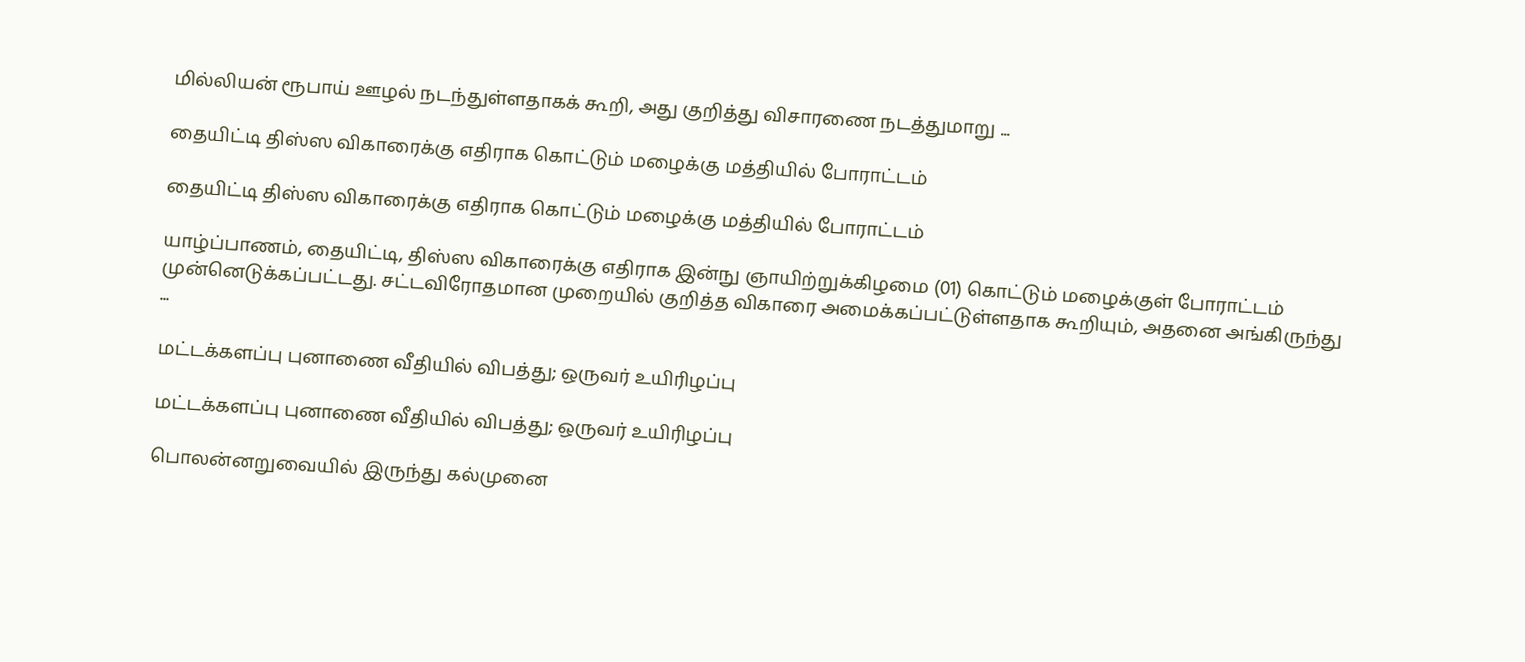மில்லியன் ரூபாய் ஊழல் நடந்துள்ளதாகக் கூறி, அது குறித்து விசாரணை நடத்துமாறு ...

தையிட்டி திஸ்ஸ விகாரைக்கு எதிராக கொட்டும் மழைக்கு மத்தியில் போராட்டம்

தையிட்டி திஸ்ஸ விகாரைக்கு எதிராக கொட்டும் மழைக்கு மத்தியில் போராட்டம்

யாழ்ப்பாணம், தையிட்டி, திஸ்ஸ விகாரைக்கு எதிராக இன்நு ஞாயிற்றுக்கிழமை (01) கொட்டும் மழைக்குள் போராட்டம் முன்னெடுக்கப்பட்டது. சட்டவிரோதமான முறையில் குறித்த விகாரை அமைக்கப்பட்டுள்ளதாக கூறியும், அதனை அங்கிருந்து ...

மட்டக்களப்பு புனாணை வீதியில் விபத்து; ஒருவர் உயிரிழப்பு

மட்டக்களப்பு புனாணை வீதியில் விபத்து; ஒருவர் உயிரிழப்பு

பொலன்னறுவையில் இருந்து கல்முனை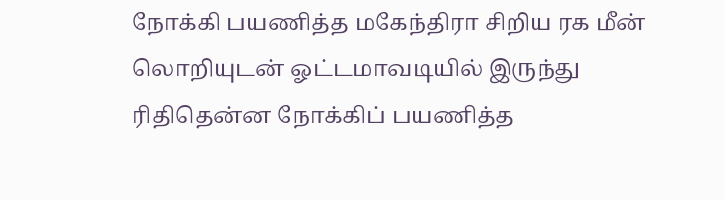நோக்கி பயணித்த மகேந்திரா சிறிய ரக மீன் லொறியுடன் ஓட்டமாவடியில் இருந்து ரிதிதென்ன நோக்கிப் பயணித்த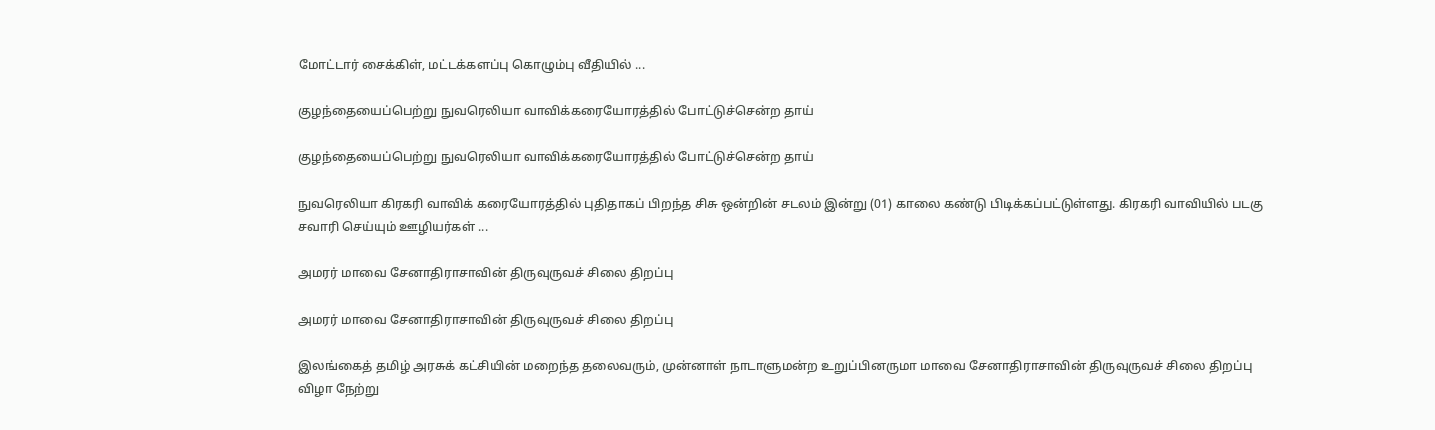மோட்டார் சைக்கிள், மட்டக்களப்பு கொழும்பு வீதியில் ...

குழந்தையைப்பெற்று நுவரெலியா வாவிக்கரையோரத்தில் போட்டுச்சென்ற தாய்

குழந்தையைப்பெற்று நுவரெலியா வாவிக்கரையோரத்தில் போட்டுச்சென்ற தாய்

நுவரெலியா கிரகரி வாவிக் கரையோரத்தில் புதிதாகப் பிறந்த சிசு ஒன்றின் சடலம் இன்று (01) காலை கண்டு பிடிக்கப்பட்டுள்ளது. கிரகரி வாவியில் படகு சவாரி செய்யும் ஊழியர்கள் ...

அமரர் மாவை சேனாதிராசாவின் திருவுருவச் சிலை திறப்பு

அமரர் மாவை சேனாதிராசாவின் திருவுருவச் சிலை திறப்பு

இலங்கைத் தமிழ் அரசுக் கட்சியின் மறைந்த தலைவரும், முன்னாள் நாடாளுமன்ற உறுப்பினருமா மாவை சேனாதிராசாவின் திருவுருவச் சிலை திறப்பு விழா நேற்று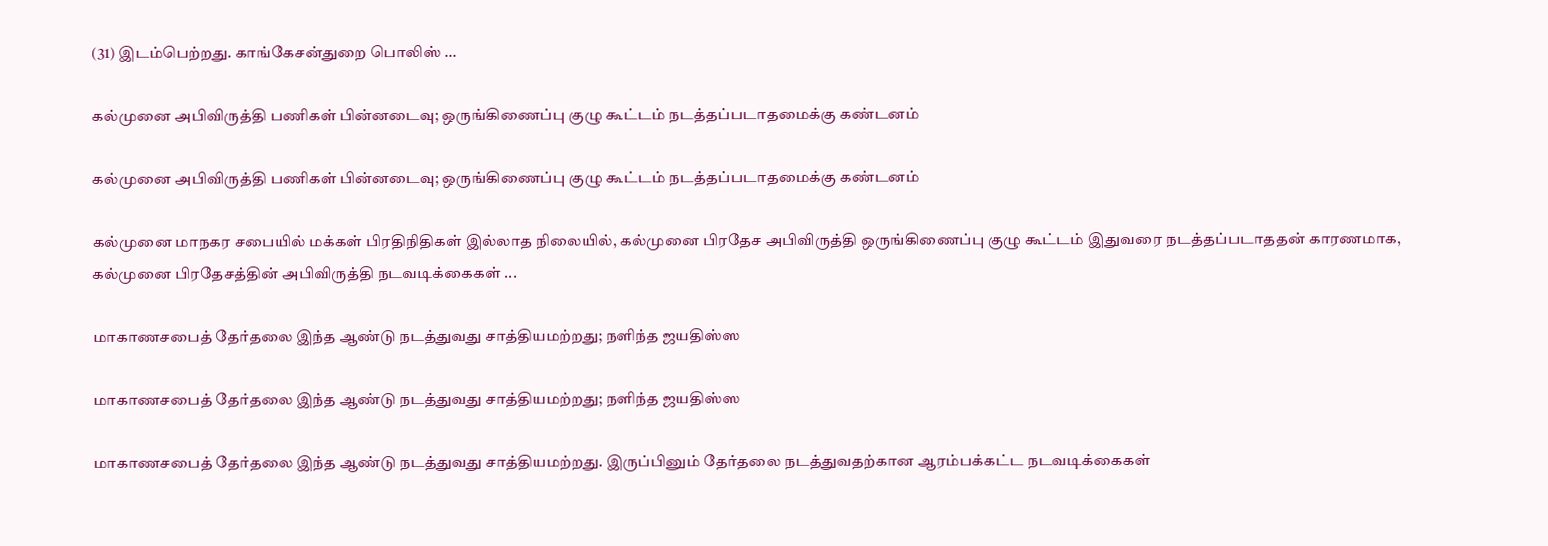(31) இடம்பெற்றது. காங்கேசன்துறை பொலிஸ் ...

கல்முனை அபிவிருத்தி பணிகள் பின்னடைவு; ஒருங்கிணைப்பு குழு கூட்டம் நடத்தப்படாதமைக்கு கண்டனம்

கல்முனை அபிவிருத்தி பணிகள் பின்னடைவு; ஒருங்கிணைப்பு குழு கூட்டம் நடத்தப்படாதமைக்கு கண்டனம்

கல்முனை மாநகர சபையில் மக்கள் பிரதிநிதிகள் இல்லாத நிலையில், கல்முனை பிரதேச அபிவிருத்தி ஒருங்கிணைப்பு குழு கூட்டம் இதுவரை நடத்தப்படாததன் காரணமாக, கல்முனை பிரதேசத்தின் அபிவிருத்தி நடவடிக்கைகள் ...

மாகாணசபைத் தேர்தலை இந்த ஆண்டு நடத்துவது சாத்தியமற்றது; நளிந்த ஜயதிஸ்ஸ

மாகாணசபைத் தேர்தலை இந்த ஆண்டு நடத்துவது சாத்தியமற்றது; நளிந்த ஜயதிஸ்ஸ

மாகாணசபைத் தேர்தலை இந்த ஆண்டு நடத்துவது சாத்தியமற்றது. இருப்பினும் தேர்தலை நடத்துவதற்கான ஆரம்பக்கட்ட நடவடிக்கைகள்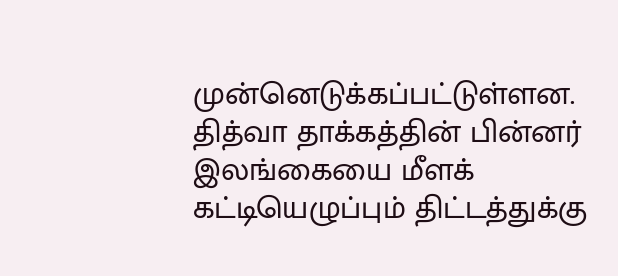முன்னெடுக்கப்பட்டுள்ளன. தித்வா தாக்கத்தின் பின்னர் இலங்கையை மீளக் கட்டியெழுப்பும் திட்டத்துக்கு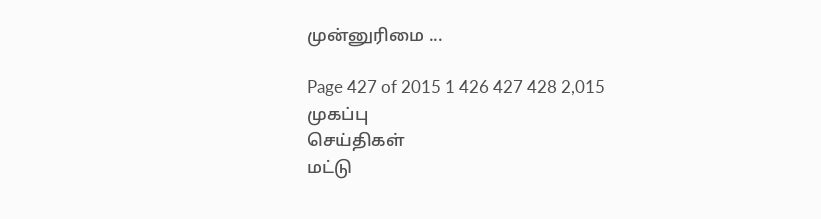முன்னுரிமை ...

Page 427 of 2015 1 426 427 428 2,015
முகப்பு
செய்திகள்
மட்டு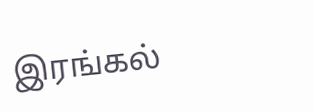இரங்கல்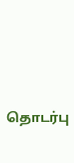தொடர்பு